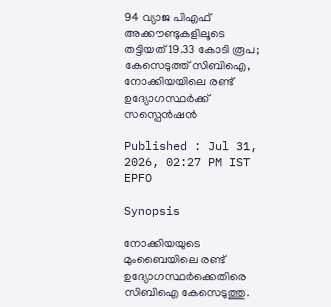94 വ്യാജ പിഎഫ് അക്കൗണ്ടുകളിലൂടെ തട്ടിയത് 19.33 കോടി രൂപ; കേസെടുത്ത് സിബിഐ, നോക്കിയയിലെ രണ്ട് ഉദ്യോഗസ്ഥർക്ക് സസ്പെൻഷൻ

Published : Jul 31, 2026, 02:27 PM IST
EPFO

Synopsis

നോക്കിയയുടെ മുംബൈയിലെ രണ്ട് ഉദ്യോഗസ്ഥർക്കെതിരെ സിബിഐ കേസെടുത്തു.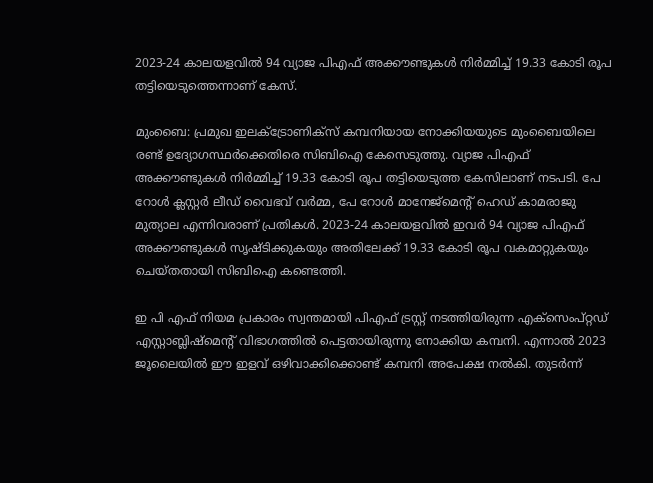2023-24 കാലയളവിൽ 94 വ്യാജ പിഎഫ് അക്കൗണ്ടുകൾ നിർമ്മിച്ച് 19.33 കോടി രൂപ തട്ടിയെടുത്തെന്നാണ് കേസ്.

മുംബൈ: പ്രമുഖ ഇലക്ട്രോണിക്സ് കമ്പനിയായ നോക്കിയയുടെ മുംബൈയിലെ രണ്ട് ഉദ്യോഗസ്ഥർക്കെതിരെ സിബിഐ കേസെടുത്തു. വ്യാജ പിഎഫ് അക്കൗണ്ടുകൾ നിർമ്മിച്ച് 19.33 കോടി രൂപ തട്ടിയെടുത്ത കേസിലാണ് നടപടി. പേ റോൾ ക്ലസ്റ്റർ ലീഡ് വൈഭവ് വർമ്മ, പേ റോൾ മാനേജ്മെന്റ് ഹെഡ് കാമരാജു മുത്യാല എന്നിവരാണ് പ്രതികൾ. 2023-24 കാലയളവിൽ ഇവർ 94 വ്യാജ പിഎഫ് അക്കൗണ്ടുകൾ സൃഷ്ടിക്കുകയും അതിലേക്ക് 19.33 കോടി രൂപ വകമാറ്റുകയും ചെയ്തതായി സിബിഐ കണ്ടെത്തി.

ഇ പി എഫ് നിയമ പ്രകാരം സ്വന്തമായി പിഎഫ് ട്രസ്റ്റ് നടത്തിയിരുന്ന എക്സെംപ്റ്റഡ് എസ്റ്റാബ്ലിഷ്മെന്റ് വിഭാഗത്തിൽ പെട്ടതായിരുന്നു നോക്കിയ കമ്പനി. എന്നാൽ 2023 ജൂലൈയിൽ ഈ ഇളവ് ഒഴിവാക്കിക്കൊണ്ട് കമ്പനി അപേക്ഷ നൽകി. തുടർന്ന്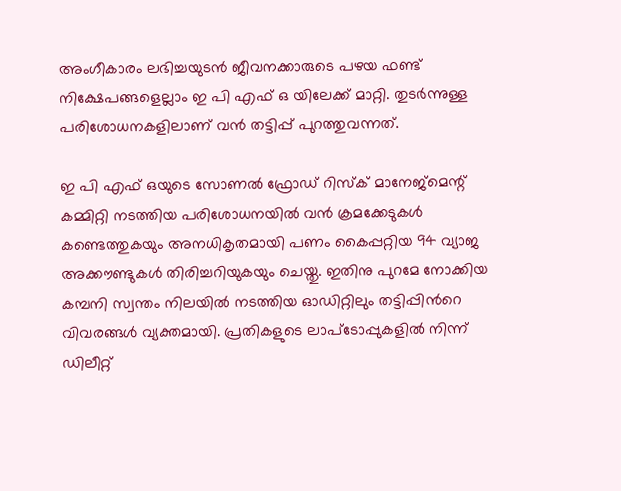അംഗീകാരം ലഭിച്ചയുടൻ ജീവനക്കാരുടെ പഴയ ഫണ്ട് നിക്ഷേപങ്ങളെല്ലാം ഇ പി എഫ് ഒ യിലേക്ക് മാറ്റി. തുടർന്നുള്ള പരിശോധനകളിലാണ് വൻ തട്ടിപ്പ് പുറത്തുവന്നത്.

ഇ പി എഫ് ഒയുടെ സോണൽ ഫ്രോഡ് റിസ്ക് മാനേജ്മെന്റ് കമ്മിറ്റി നടത്തിയ പരിശോധനയിൽ വൻ ക്രമക്കേടുകൾ കണ്ടെത്തുകയും അനധികൃതമായി പണം കൈപ്പറ്റിയ 94 വ്യാജ അക്കൗണ്ടുകൾ തിരിച്ചറിയുകയും ചെയ്തു. ഇതിനു പുറമേ നോക്കിയ കമ്പനി സ്വന്തം നിലയിൽ നടത്തിയ ഓഡിറ്റിലും തട്ടിപ്പിന്‍റെ വിവരങ്ങൾ വ്യക്തമായി. പ്രതികളുടെ ലാപ്ടോപ്പുകളിൽ നിന്ന് ഡിലീറ്റ്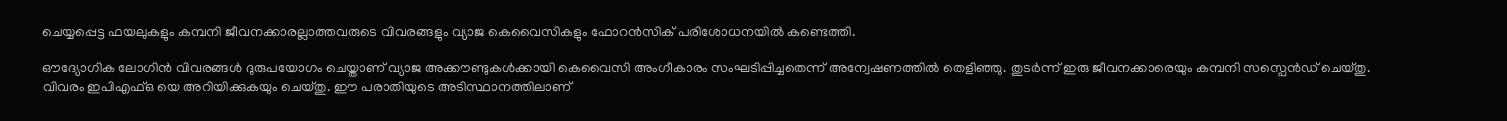ചെയ്യപ്പെട്ട ഫയലുകളും കമ്പനി ജീവനക്കാരല്ലാത്തവരുടെ വിവരങ്ങളും വ്യാജ കെവൈസികളും ഫോറൻസിക് പരിശോധനയിൽ കണ്ടെത്തി.

ഔദ്യോഗിക ലോഗിൻ വിവരങ്ങൾ ദുരുപയോഗം ചെയ്താണ് വ്യാജ അക്കൗണ്ടുകൾക്കായി കെവൈസി അംഗീകാരം സംഘടിപ്പിച്ചതെന്ന് അന്വേഷണത്തിൽ തെളിഞ്ഞു. തുടർന്ന് ഇരു ജീവനക്കാരെയും കമ്പനി സസ്പെൻഡ് ചെയ്തു. വിവരം ഇപിഎഫ്ഒ യെ അറിയിക്കുകയും ചെയ്തു. ഈ പരാതിയുടെ അടിസ്ഥാനത്തിലാണ്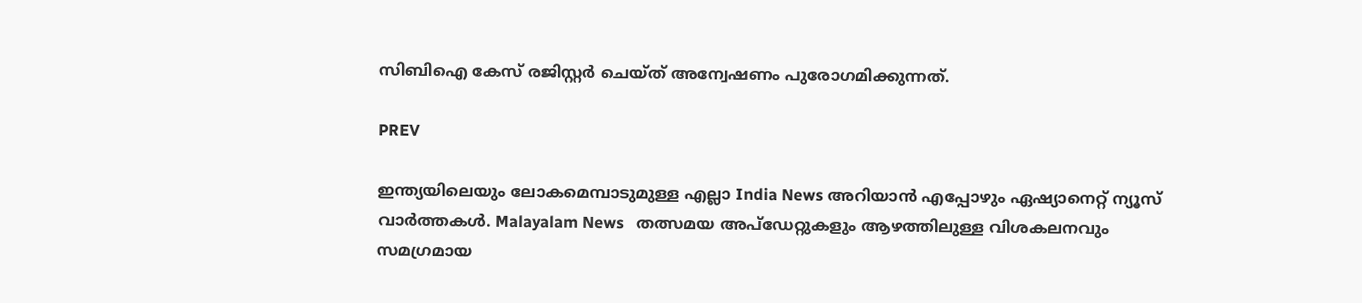സിബിഐ കേസ് രജിസ്റ്റർ ചെയ്ത് അന്വേഷണം പുരോഗമിക്കുന്നത്.

PREV

ഇന്ത്യയിലെയും ലോകമെമ്പാടുമുള്ള എല്ലാ India News അറിയാൻ എപ്പോഴും ഏഷ്യാനെറ്റ് ന്യൂസ് വാർത്തകൾ. Malayalam News   തത്സമയ അപ്‌ഡേറ്റുകളും ആഴത്തിലുള്ള വിശകലനവും സമഗ്രമായ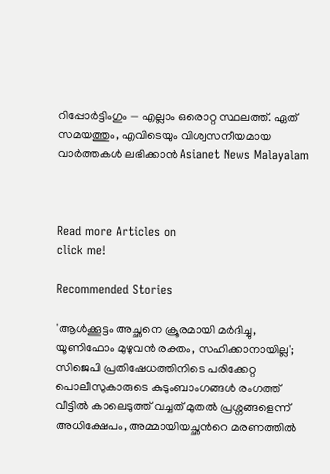റിപ്പോർട്ടിംഗും — എല്ലാം ഒരൊറ്റ സ്ഥലത്ത്. ഏത് സമയത്തും, എവിടെയും വിശ്വസനീയമായ വാർത്തകൾ ലഭിക്കാൻ Asianet News Malayalam



Read more Articles on
click me!

Recommended Stories

'ആൾക്കൂട്ടം അച്ഛനെ ക്രൂരമായി മർദിച്ചു, യൂണിഫോം മുഴുവൻ രക്തം, സഹിക്കാനായില്ല'; സിജെപി പ്രതിഷേധത്തിനിടെ പരിക്കേറ്റ പൊലീസുകാരുടെ കുടുംബാംഗങ്ങൾ രംഗത്ത്
വീട്ടിൽ കാലെടുത്ത് വച്ചത് മുതൽ പ്രശ്നങ്ങളെന്ന് അധിക്ഷേപം, അമ്മായിയച്ഛന്‍റെ മരണത്തിൽ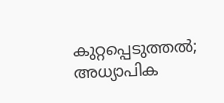കുറ്റപ്പെടുത്തൽ; അധ്യാപിക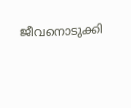ജീവനൊടുക്കി